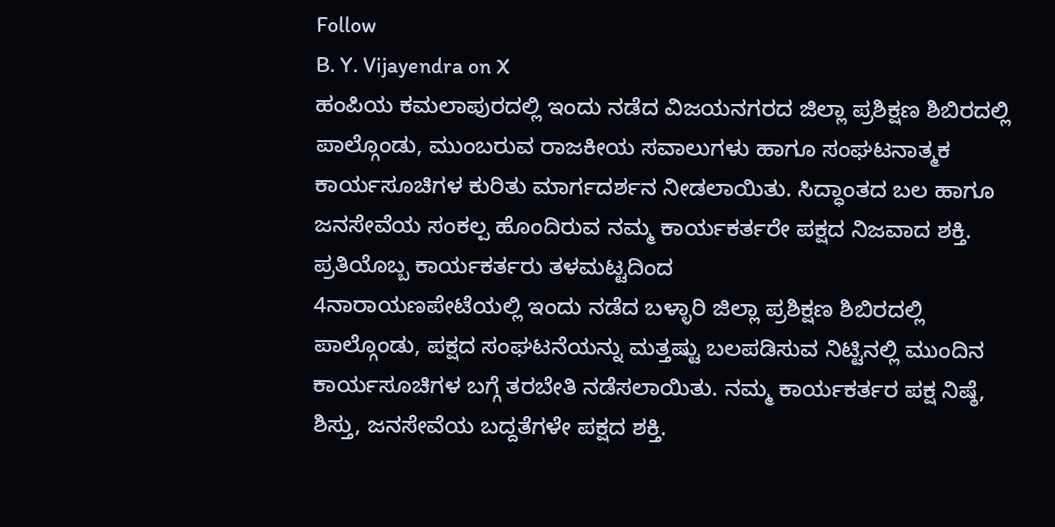Follow
B. Y. Vijayendra on X
ಹಂಪಿಯ ಕಮಲಾಪುರದಲ್ಲಿ ಇಂದು ನಡೆದ ವಿಜಯನಗರದ ಜಿಲ್ಲಾ ಪ್ರಶಿಕ್ಷಣ ಶಿಬಿರದಲ್ಲಿ ಪಾಲ್ಗೊಂಡು, ಮುಂಬರುವ ರಾಜಕೀಯ ಸವಾಲುಗಳು ಹಾಗೂ ಸಂಘಟನಾತ್ಮಕ ಕಾರ್ಯಸೂಚಿಗಳ ಕುರಿತು ಮಾರ್ಗದರ್ಶನ ನೀಡಲಾಯಿತು. ಸಿದ್ಧಾಂತದ ಬಲ ಹಾಗೂ ಜನಸೇವೆಯ ಸಂಕಲ್ಪ ಹೊಂದಿರುವ ನಮ್ಮ ಕಾರ್ಯಕರ್ತರೇ ಪಕ್ಷದ ನಿಜವಾದ ಶಕ್ತಿ. ಪ್ರತಿಯೊಬ್ಬ ಕಾರ್ಯಕರ್ತರು ತಳಮಟ್ಟದಿಂದ
4ನಾರಾಯಣಪೇಟೆಯಲ್ಲಿ ಇಂದು ನಡೆದ ಬಳ್ಳಾರಿ ಜಿಲ್ಲಾ ಪ್ರಶಿಕ್ಷಣ ಶಿಬಿರದಲ್ಲಿ ಪಾಲ್ಗೊಂಡು, ಪಕ್ಷದ ಸಂಘಟನೆಯನ್ನು ಮತ್ತಷ್ಟು ಬಲಪಡಿಸುವ ನಿಟ್ಟಿನಲ್ಲಿ ಮುಂದಿನ ಕಾರ್ಯಸೂಚಿಗಳ ಬಗ್ಗೆ ತರಬೇತಿ ನಡೆಸಲಾಯಿತು. ನಮ್ಮ ಕಾರ್ಯಕರ್ತರ ಪಕ್ಷ ನಿಷ್ಠೆ, ಶಿಸ್ತು, ಜನಸೇವೆಯ ಬದ್ದತೆಗಳೇ ಪಕ್ಷದ ಶಕ್ತಿ.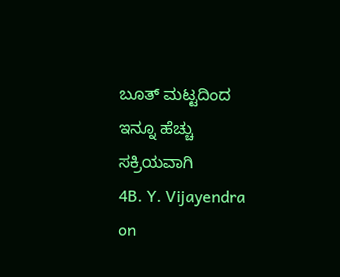ಬೂತ್ ಮಟ್ಟದಿಂದ ಇನ್ನೂ ಹೆಚ್ಚು ಸಕ್ರಿಯವಾಗಿ
4B. Y. Vijayendra on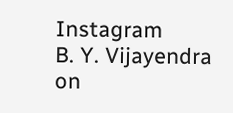Instagram
B. Y. Vijayendra on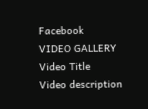Facebook
VIDEO GALLERY
Video Title
Video description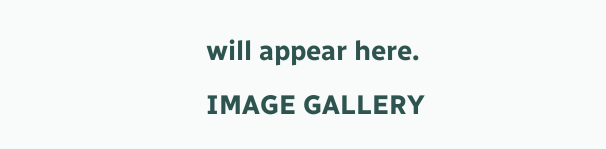will appear here.
IMAGE GALLERY